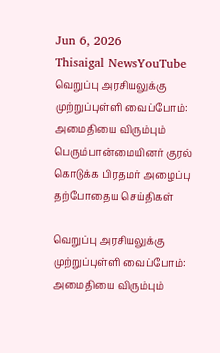Jun 6, 2026
Thisaigal NewsYouTube
வெறுப்பு அரசியலுக்கு முற்றுப்புள்ளி வைப்போம்: அமைதியை விரும்பும் பெரும்பான்மையினர் குரல் கொடுக்க பிரதமர் அழைப்பு
தற்போதைய செய்திகள்

வெறுப்பு அரசியலுக்கு முற்றுப்புள்ளி வைப்போம்: அமைதியை விரும்பும்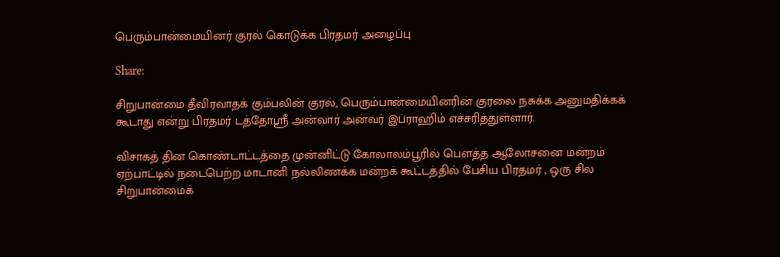பெரும்பான்மையினர் குரல் கொடுக்க பிரதமர் அழைப்பு

Share:

சிறுபான்மை தீவிரவாதக் கும்பலின் குரல், பெரும்பான்மையினரின் குரலை நசுக்க அனுமதிக்கக் கூடாது என்று பிரதமர் டத்தோஸ்ரீ அன்வார் அன்வர் இப்ராஹிம் எச்சரித்துள்ளார்.

விசாகத் தின கொண்டாட்டத்தை முன்னிட்டு கோலாலம்பூரில் பெளத்த ஆலோசனை மன்றம் ஏற்பாட்டில் நடைபெற்ற மாடானி நல்லிணக்க மன்றக் கூட்டத்தில் பேசிய பிரதமர் , ஒரு சில சிறுபான்மைக்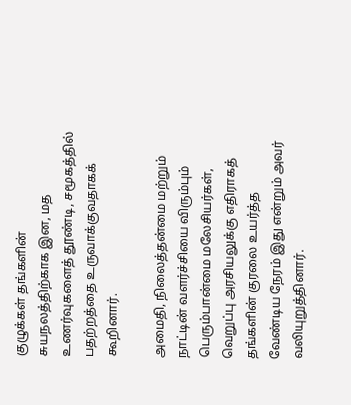குழுக்கள் தங்களின் சுயநலத்திற்காக இன, மத உணர்வுகளைத் தூண்டி, சமூகத்தில் பதற்றத்தை உருவாக்குவதாகக் கூறினார்.

அமைதி, நிலைத்தன்மை மற்றும் நாட்டின் வளர்ச்சியை விரும்பும் பெரும்பான்மை மலேசியர்கள், வெறுப்பு அரசியலுக்கு எதிராகத் தங்களின் குரலை உயர்த்த வேண்டிய நேரம் இது என்றும் அவர் வலியுறுத்தினார்.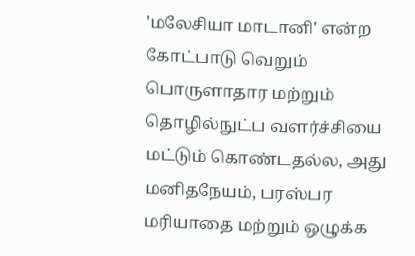'மலேசியா மாடானி' என்ற கோட்பாடு வெறும் பொருளாதார மற்றும் தொழில்நுட்ப வளர்ச்சியை மட்டும் கொண்டதல்ல, அது மனிதநேயம், பரஸ்பர மரியாதை மற்றும் ஒழுக்க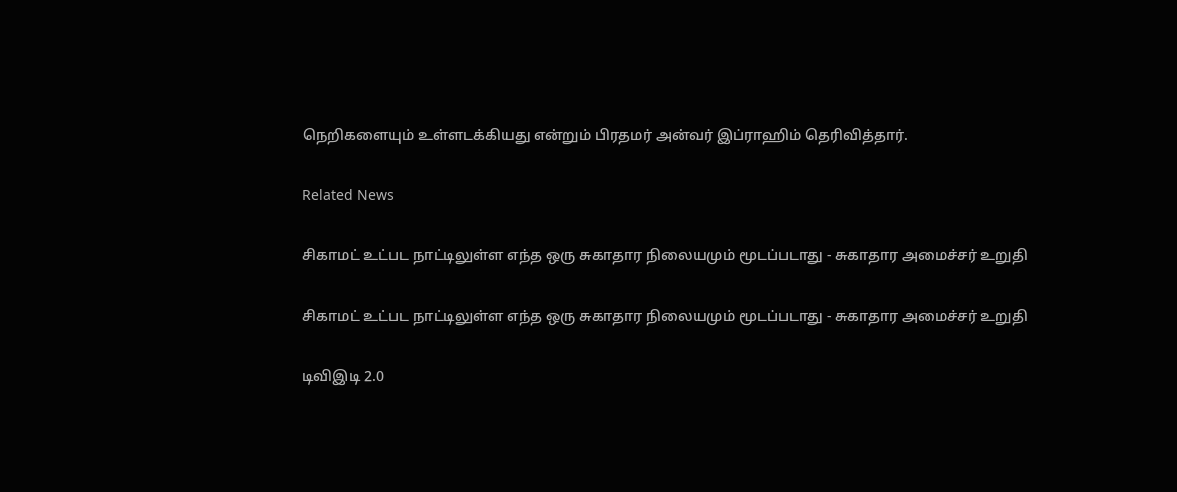நெறிகளையும் உள்ளடக்கியது என்றும் பிரதமர் அன்வர் இப்ராஹிம் தெரிவித்தார்.

Related News

சிகாமட் உட்பட நாட்டிலுள்ள எந்த ஒரு சுகாதார நிலையமும் மூடப்படாது - சுகாதார அமைச்சர் உறுதி

சிகாமட் உட்பட நாட்டிலுள்ள எந்த ஒரு சுகாதார நிலையமும் மூடப்படாது - சுகாதார அமைச்சர் உறுதி

டிவிஇடி 2.0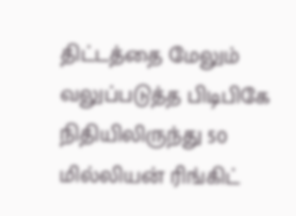திட்டத்தை மேலும் வலுப்படுத்த பிடிபிகே நிதியிலிருந்து 50 மில்லியன் ரிங்கிட்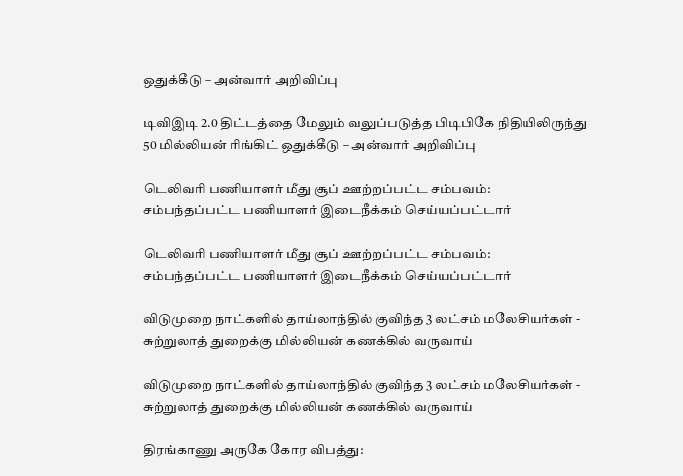ஒதுக்கீடு – அன்வார் அறிவிப்பு

டிவிஇடி 2.0 திட்டத்தை மேலும் வலுப்படுத்த பிடிபிகே நிதியிலிருந்து 50 மில்லியன் ரிங்கிட் ஒதுக்கீடு – அன்வார் அறிவிப்பு

டெலிவரி பணியாளர் மீது சூப் ஊற்றப்பட்ட சம்பவம்: சம்பந்தப்பட்ட பணியாளர் இடைநீக்கம் செய்யப்பட்டார்

டெலிவரி பணியாளர் மீது சூப் ஊற்றப்பட்ட சம்பவம்: சம்பந்தப்பட்ட பணியாளர் இடைநீக்கம் செய்யப்பட்டார்

விடுமுறை நாட்களில் தாய்லாந்தில் குவிந்த 3 லட்சம் மலேசியர்கள் - சுற்றுலாத் துறைக்கு மில்லியன் கணக்கில் வருவாய்

விடுமுறை நாட்களில் தாய்லாந்தில் குவிந்த 3 லட்சம் மலேசியர்கள் - சுற்றுலாத் துறைக்கு மில்லியன் கணக்கில் வருவாய்

திரங்காணு அருகே கோர விபத்து: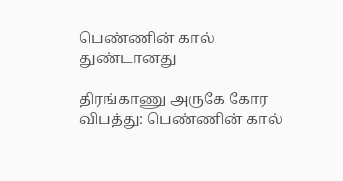பெண்ணின் கால் துண்டானது

திரங்காணு அருகே கோர விபத்து: பெண்ணின் கால்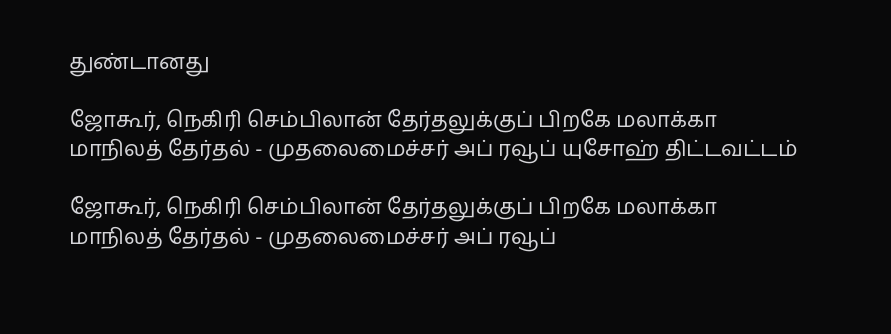துண்டானது

ஜோகூர், நெகிரி செம்பிலான் தேர்தலுக்குப் பிறகே மலாக்கா மாநிலத் தேர்தல் - முதலைமைச்சர் அப் ரவூப் யுசோஹ் திட்டவட்டம்

ஜோகூர், நெகிரி செம்பிலான் தேர்தலுக்குப் பிறகே மலாக்கா மாநிலத் தேர்தல் - முதலைமைச்சர் அப் ரவூப்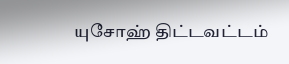யுசோஹ் திட்டவட்டம்